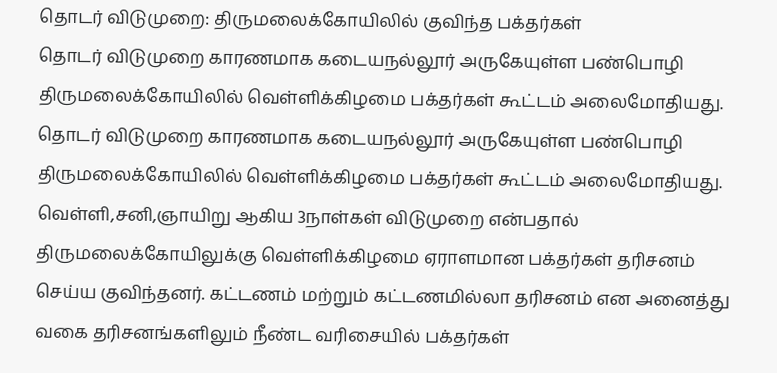தொடர் விடுமுறை: திருமலைக்கோயிலில் குவிந்த பக்தர்கள்
தொடர் விடுமுறை காரணமாக கடையநல்லூர் அருகேயுள்ள பண்பொழி திருமலைக்கோயிலில் வெள்ளிக்கிழமை பக்தர்கள் கூட்டம் அலைமோதியது.
தொடர் விடுமுறை காரணமாக கடையநல்லூர் அருகேயுள்ள பண்பொழி திருமலைக்கோயிலில் வெள்ளிக்கிழமை பக்தர்கள் கூட்டம் அலைமோதியது.
வெள்ளி,சனி,ஞாயிறு ஆகிய 3நாள்கள் விடுமுறை என்பதால் திருமலைக்கோயிலுக்கு வெள்ளிக்கிழமை ஏராளமான பக்தர்கள் தரிசனம் செய்ய குவிந்தனர். கட்டணம் மற்றும் கட்டணமில்லா தரிசனம் என அனைத்து வகை தரிசனங்களிலும் நீண்ட வரிசையில் பக்தர்கள்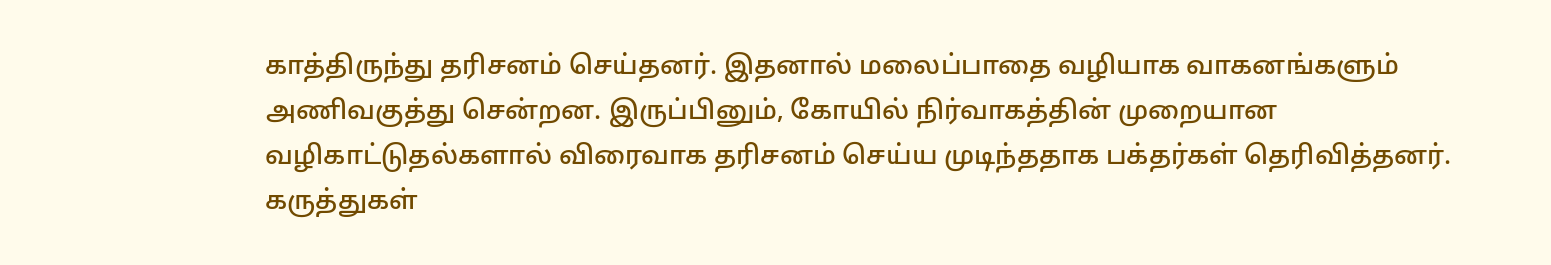காத்திருந்து தரிசனம் செய்தனர். இதனால் மலைப்பாதை வழியாக வாகனங்களும் அணிவகுத்து சென்றன. இருப்பினும், கோயில் நிர்வாகத்தின் முறையான வழிகாட்டுதல்களால் விரைவாக தரிசனம் செய்ய முடிந்ததாக பக்தர்கள் தெரிவித்தனர்.
கருத்துகள்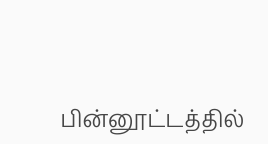பின்னூட்டத்தில்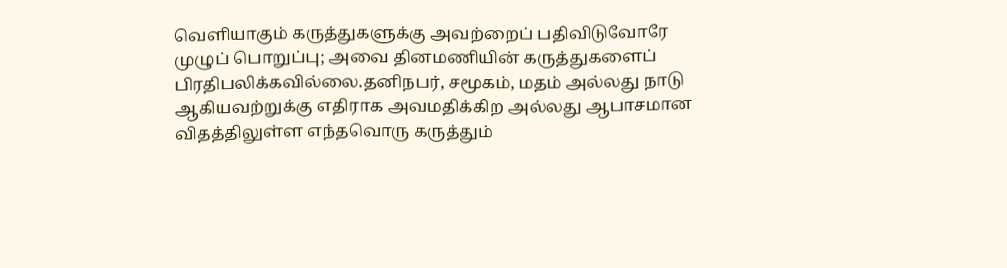வெளியாகும் கருத்துகளுக்கு அவற்றைப் பதிவிடுவோரே முழுப் பொறுப்பு; அவை தினமணியின் கருத்துகளைப் பிரதிபலிக்கவில்லை.தனிநபர், சமூகம், மதம் அல்லது நாடு ஆகியவற்றுக்கு எதிராக அவமதிக்கிற அல்லது ஆபாசமான விதத்திலுள்ள எந்தவொரு கருத்தும்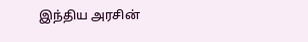இந்திய அரசின்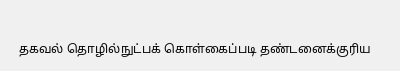தகவல் தொழில்நுட்பக் கொள்கைப்படி தண்டனைக்குரிய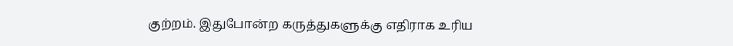குற்றம். இதுபோன்ற கருத்துகளுக்கு எதிராக உரிய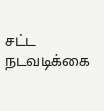சட்ட நடவடிக்கை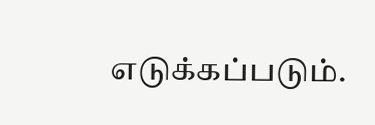எடுக்கப்படும்.